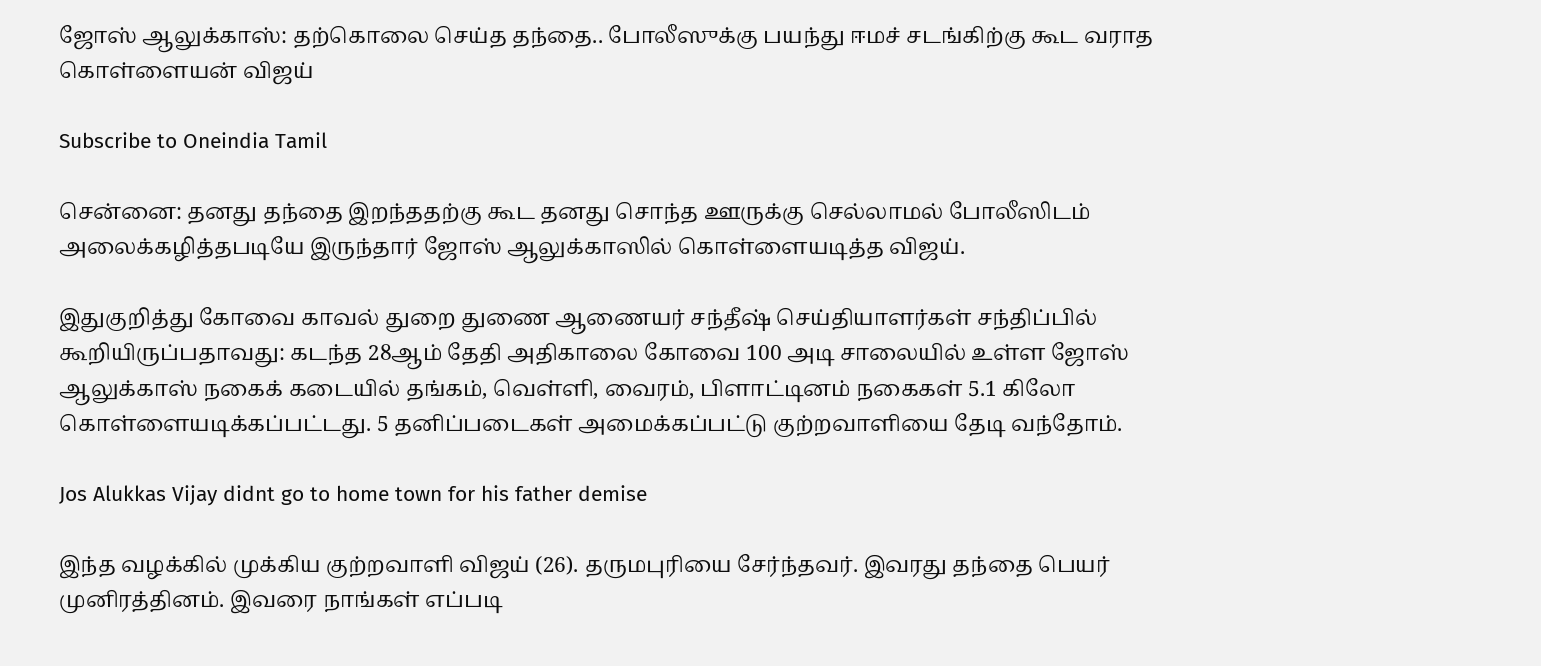ஜோஸ் ஆலுக்காஸ்: தற்கொலை செய்த தந்தை.. போலீஸுக்கு பயந்து ஈமச் சடங்கிற்கு கூட வராத கொள்ளையன் விஜய்

Subscribe to Oneindia Tamil

சென்னை: தனது தந்தை இறந்ததற்கு கூட தனது சொந்த ஊருக்கு செல்லாமல் போலீஸிடம் அலைக்கழித்தபடியே இருந்தார் ஜோஸ் ஆலுக்காஸில் கொள்ளையடித்த விஜய்.

இதுகுறித்து கோவை காவல் துறை துணை ஆணையர் சந்தீஷ் செய்தியாளர்கள் சந்திப்பில் கூறியிருப்பதாவது: கடந்த 28ஆம் தேதி அதிகாலை கோவை 100 அடி சாலையில் உள்ள ஜோஸ் ஆலுக்காஸ் நகைக் கடையில் தங்கம், வெள்ளி, வைரம், பிளாட்டினம் நகைகள் 5.1 கிலோ கொள்ளையடிக்கப்பட்டது. 5 தனிப்படைகள் அமைக்கப்பட்டு குற்றவாளியை தேடி வந்தோம்.

Jos Alukkas Vijay didnt go to home town for his father demise

இந்த வழக்கில் முக்கிய குற்றவாளி விஜய் (26). தருமபுரியை சேர்ந்தவர். இவரது தந்தை பெயர் முனிரத்தினம். இவரை நாங்கள் எப்படி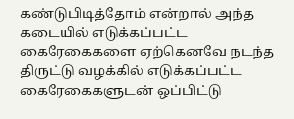கண்டுபிடித்தோம் என்றால் அந்த கடையில் எடுக்கப்பட்ட கைரேகைகளை ஏற்கெனவே நடந்த திருட்டு வழக்கில் எடுக்கப்பட்ட கைரேகைகளுடன் ஒப்பிட்டு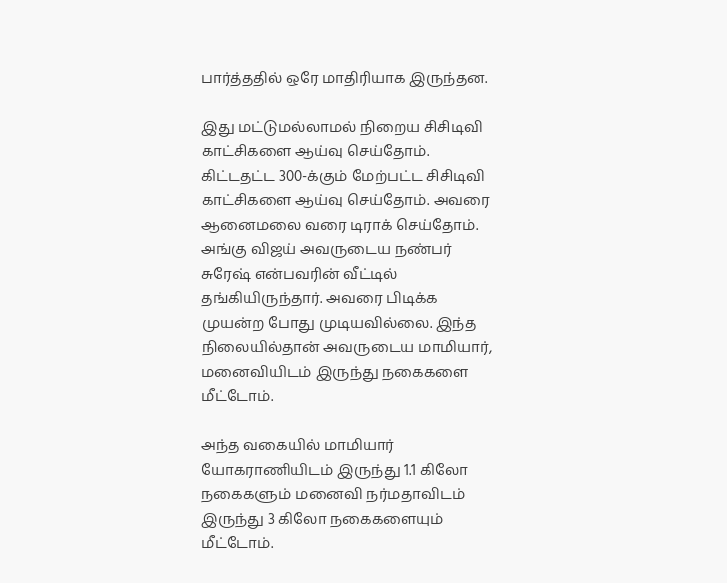பார்த்ததில் ஒரே மாதிரியாக இருந்தன.

இது மட்டுமல்லாமல் நிறைய சிசிடிவி காட்சிகளை ஆய்வு செய்தோம். கிட்டதட்ட 300-க்கும் மேற்பட்ட சிசிடிவி காட்சிகளை ஆய்வு செய்தோம். அவரை ஆனைமலை வரை டிராக் செய்தோம். அங்கு விஜய் அவருடைய நண்பர் சுரேஷ் என்பவரின் வீட்டில் தங்கியிருந்தார். அவரை பிடிக்க முயன்ற போது முடியவில்லை. இந்த நிலையில்தான் அவருடைய மாமியார், மனைவியிடம் இருந்து நகைகளை மீட்டோம்.

அந்த வகையில் மாமியார் யோகராணியிடம் இருந்து 1.1 கிலோ நகைகளும் மனைவி நர்மதாவிடம் இருந்து 3 கிலோ நகைகளையும் மீட்டோம்.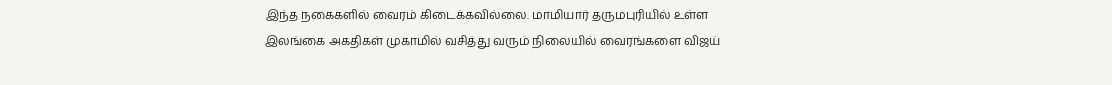இந்த நகைகளில் வைரம் கிடைக்கவில்லை. மாமியார் தருமபுரியில் உள்ள இலங்கை அகதிகள் முகாமில் வசித்து வரும் நிலையில் வைரங்களை விஜய்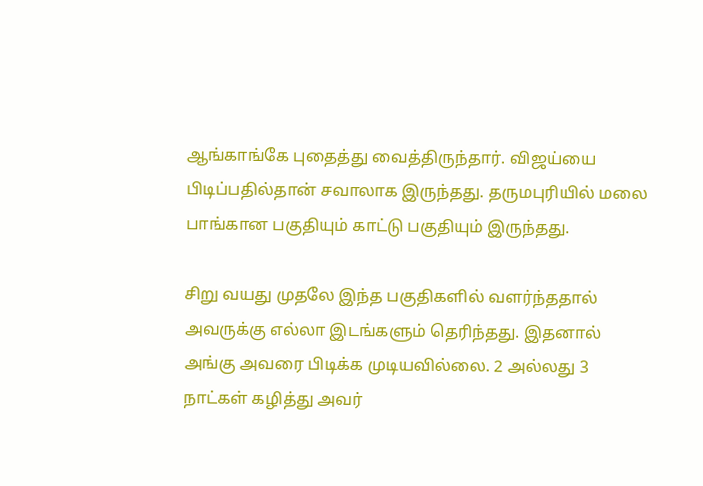ஆங்காங்கே புதைத்து வைத்திருந்தார். விஜய்யை பிடிப்பதில்தான் சவாலாக இருந்தது. தருமபுரியில் மலை பாங்கான பகுதியும் காட்டு பகுதியும் இருந்தது.

சிறு வயது முதலே இந்த பகுதிகளில் வளர்ந்ததால் அவருக்கு எல்லா இடங்களும் தெரிந்தது. இதனால் அங்கு அவரை பிடிக்க முடியவில்லை. 2 அல்லது 3 நாட்கள் கழித்து அவர்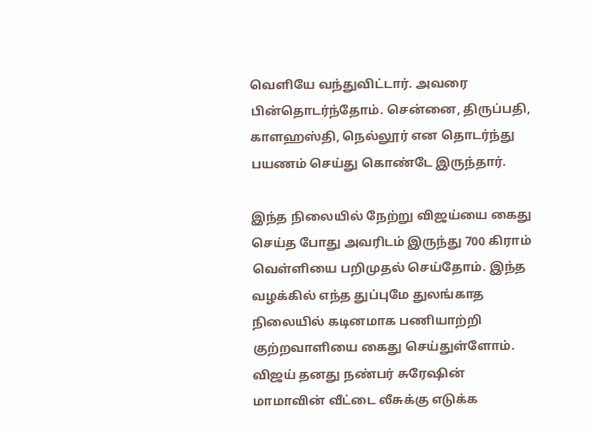வெளியே வந்துவிட்டார். அவரை பின்தொடர்ந்தோம். சென்னை, திருப்பதி, காளஹஸ்தி, நெல்லூர் என தொடர்ந்து பயணம் செய்து கொண்டே இருந்தார்.

இந்த நிலையில் நேற்று விஜய்யை கைது செய்த போது அவரிடம் இருந்து 700 கிராம் வெள்ளியை பறிமுதல் செய்தோம். இந்த வழக்கில் எந்த துப்புமே துலங்காத நிலையில் கடினமாக பணியாற்றி குற்றவாளியை கைது செய்துள்ளோம். விஜய் தனது நண்பர் சுரேஷின் மாமாவின் வீட்டை லீசுக்கு எடுக்க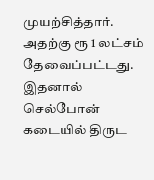முயற்சித்தார். அதற்கு ரூ 1 லட்சம் தேவைப்பட்டது. இதனால் செல்போன் கடையில் திருட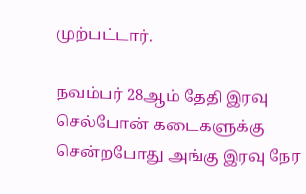முற்பட்டார்.

நவம்பர் 28ஆம் தேதி இரவு செல்போன் கடைகளுக்கு சென்றபோது அங்கு இரவு நேர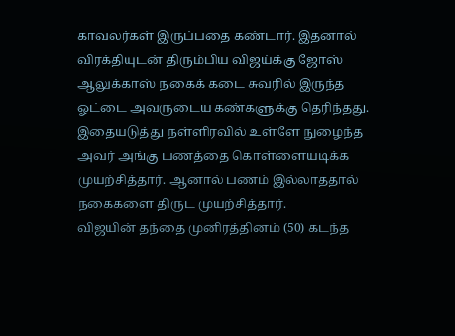காவலர்கள் இருப்பதை கண்டார். இதனால் விரக்தியுடன் திரும்பிய விஜய்க்கு ஜோஸ் ஆலுக்காஸ் நகைக் கடை சுவரில் இருந்த ஓட்டை அவருடைய கண்களுக்கு தெரிந்தது. இதையடுத்து நள்ளிரவில் உள்ளே நுழைந்த அவர் அங்கு பணத்தை கொள்ளையடிக்க முயற்சித்தார். ஆனால் பணம் இல்லாததால் நகைகளை திருட முயற்சித்தார்.
விஜயின் தந்தை முனிரத்தினம் (50) கடந்த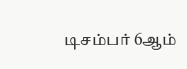டிசம்பர் 6ஆம்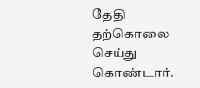தேதி தற்கொலை செய்து கொண்டார்.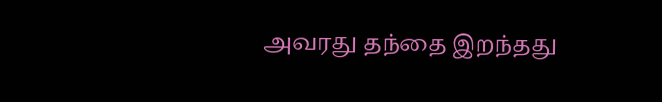அவரது தந்தை இறந்தது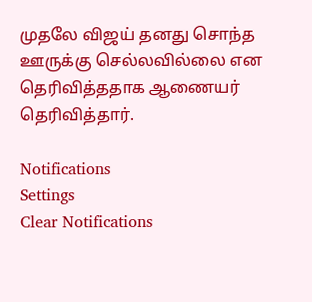முதலே விஜய் தனது சொந்த ஊருக்கு செல்லவில்லை என தெரிவித்ததாக ஆணையர் தெரிவித்தார்.

Notifications
Settings
Clear Notifications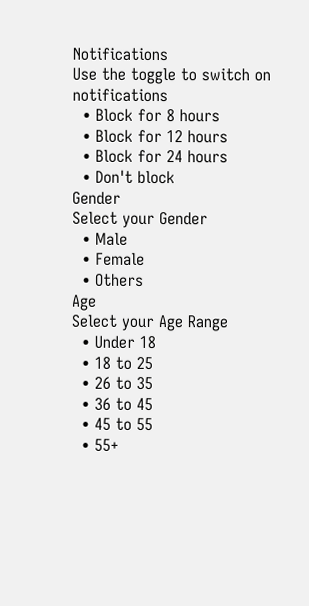Notifications
Use the toggle to switch on notifications
  • Block for 8 hours
  • Block for 12 hours
  • Block for 24 hours
  • Don't block
Gender
Select your Gender
  • Male
  • Female
  • Others
Age
Select your Age Range
  • Under 18
  • 18 to 25
  • 26 to 35
  • 36 to 45
  • 45 to 55
  • 55+